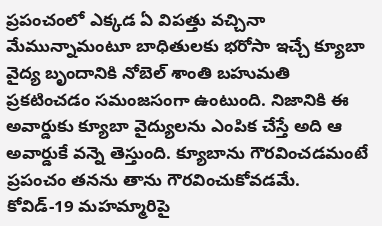ప్రపంచంలో ఎక్కడ ఏ విపత్తు వచ్చినా మేమున్నామంటూ బాధితులకు భరోసా ఇచ్చే క్యూబా వైద్య బృందానికి నోబెల్ శాంతి బహుమతి ప్రకటించడం సమంజసంగా ఉంటుంది. నిజానికి ఈ అవార్డుకు క్యూబా వైద్యులను ఎంపిక చేస్తే అది ఆ అవార్డుకే వన్నె తెస్తుంది. క్యూబాను గౌరవించడమంటే ప్రపంచం తనను తాను గౌరవించుకోవడమే. కోవిడ్-19 మహమ్మారిపై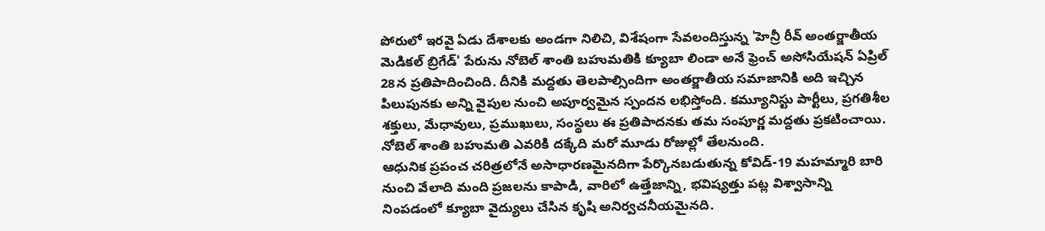పోరులో ఇరవై ఏడు దేశాలకు అండగా నిలిచి, విశేషంగా సేవలందిస్తున్న 'హెన్రీ రీవ్ అంతర్జాతీయ మెడికల్ బ్రిగేడ్' పేరును నోబెల్ శాంతి బహుమతికి క్యూబా లిండా అనే ఫ్రెంచ్ అసోసియేషన్ ఏప్రిల్ 28న ప్రతిపాదించింది. దీనికి మద్దతు తెలపాల్సిందిగా అంతర్జాతీయ సమాజానికి అది ఇచ్చిన పిలుపునకు అన్ని వైపుల నుంచి అపూర్వమైన స్పందన లభిస్తోంది. కమ్యూనిస్టు పార్టీలు, ప్రగతిశీల శక్తులు, మేధావులు, ప్రముఖులు, సంస్థలు ఈ ప్రతిపాదనకు తమ సంపూర్ణ మద్దతు ప్రకటించాయి. నోబెల్ శాంతి బహుమతి ఎవరికి దక్కేది మరో మూడు రోజుల్లో తేలనుంది.
ఆధునిక ప్రపంచ చరిత్రలోనే అసాధారణమైనదిగా పేర్కొనబడుతున్న కోవిడ్-19 మహమ్మారి బారి నుంచి వేలాది మంది ప్రజలను కాపాడి, వారిలో ఉత్తేజాన్ని, భవిష్యత్తు పట్ల విశ్వాసాన్ని నింపడంలో క్యూబా వైద్యులు చేసిన కృషి అనిర్వచనీయమైనది.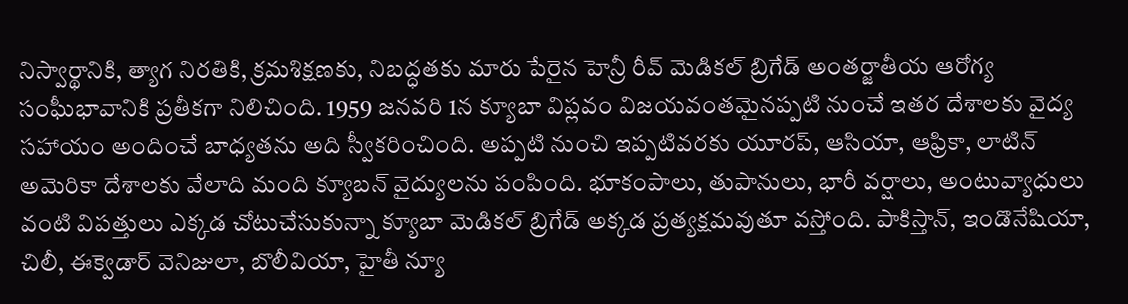నిస్వార్థానికి, త్యాగ నిరతికి, క్రమశిక్షణకు, నిబద్ధతకు మారు పేరైన హెన్రీ రీవ్ మెడికల్ బ్రిగేడ్ అంతర్జాతీయ ఆరోగ్య సంఘీభావానికి ప్రతీకగా నిలిచింది. 1959 జనవరి 1న క్యూబా విప్లవం విజయవంతమైనప్పటి నుంచే ఇతర దేశాలకు వైద్య సహాయం అందించే బాధ్యతను అది స్వీకరించింది. అప్పటి నుంచి ఇప్పటివరకు యూరప్, ఆసియా, ఆఫ్రికా, లాటిన్ అమెరికా దేశాలకు వేలాది మంది క్యూబన్ వైద్యులను పంపింది. భూకంపాలు, తుపానులు, భారీ వర్షాలు, అంటువ్యాధులు వంటి విపత్తులు ఎక్కడ చోటుచేసుకున్నా క్యూబా మెడికల్ బ్రిగేడ్ అక్కడ ప్రత్యక్షమవుతూ వస్తోంది. పాకిస్తాన్, ఇండొనేషియా, చిలీ, ఈక్వెడార్ వెనిజులా, బొలీవియా, హైతీ న్యూ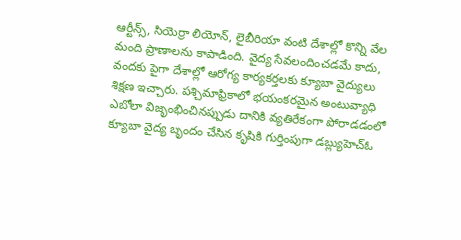ఆర్టీన్స్, సియెర్రా లియోన్, లైబీరియా వంటి దేశాల్లో కొన్ని వేల మంది ప్రాణాలను కాపాడింది. వైద్య సేవలందించడమే కాదు, వందకు పైగా దేశాల్లో ఆరోగ్య కార్యకర్తలకు క్యూబా వైద్యులు శిక్షణ ఇచ్చారు. పశ్చిమాఫ్రికాలో భయంకరమైన అంటువ్యాధి ఎబోలా విజృంభించినప్పుడు దానికి వ్యతిరేకంగా పోరాడడంలో క్యూబా వైద్య బృందం చేసిన కృషికి గుర్తింపుగా డబ్ల్యుహెచ్ఓ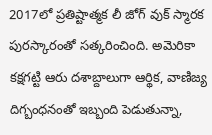2017లో ప్రతిష్టాత్మక లీ జోగ్ వుక్ స్మారక పురస్కారంతో సత్కరించింది. అమెరికా కక్షగట్టి ఆరు దశాబ్దాలుగా ఆర్థిక, వాణిజ్య దిగ్బంధనంతో ఇబ్బంది పెడుతున్నా,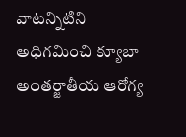వాటన్నిటిని అధిగమించి క్యూబా అంతర్జాతీయ ఆరోగ్య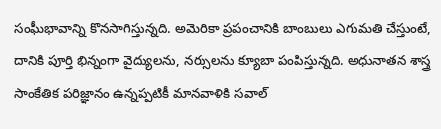సంఘీభావాన్ని కొనసాగిస్తున్నది. అమెరికా ప్రపంచానికి బాంబులు ఎగుమతి చేస్తుంటే, దానికి పూర్తి భిన్నంగా వైద్యులను, నర్సులను క్యూబా పంపిస్తున్నది. అధునాతన శాస్త్ర సాంకేతిక పరిజ్ఞానం ఉన్నప్పటికీ మానవాళికి సవాల్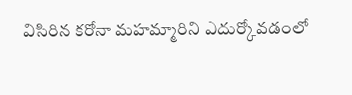విసిరిన కరోనా మహమ్మారిని ఎదుర్కోవడంలో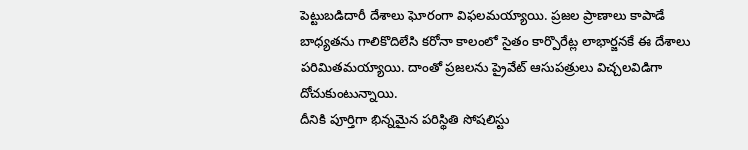పెట్టుబడిదారీ దేశాలు ఘోరంగా విఫలమయ్యాయి. ప్రజల ప్రాణాలు కాపాడే బాధ్యతను గాలికొదిలేసి కరోనా కాలంలో సైతం కార్పొరేట్ల లాభార్జనకే ఈ దేశాలు పరిమితమయ్యాయి. దాంతో ప్రజలను ప్రైవేట్ ఆసుపత్రులు విచ్చలవిడిగా దోచుకుంటున్నాయి.
దీనికి పూర్తిగా భిన్నమైన పరిస్థితి సోషలిస్టు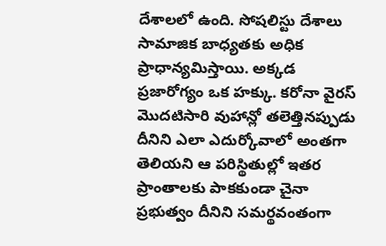దేశాలలో ఉంది. సోషలిస్టు దేశాలు సామాజిక బాధ్యతకు అధిక ప్రాధాన్యమిస్తాయి. అక్కడ ప్రజారోగ్యం ఒక హక్కు. కరోనా వైరస్ మొదటిసారి వుహాన్లో తలెత్తినప్పుడు దీనిని ఎలా ఎదుర్కోవాలో అంతగా తెలియని ఆ పరిస్థితుల్లో ఇతర ప్రాంతాలకు పాకకుండా చైనా ప్రభుత్వం దీనిని సమర్థవంతంగా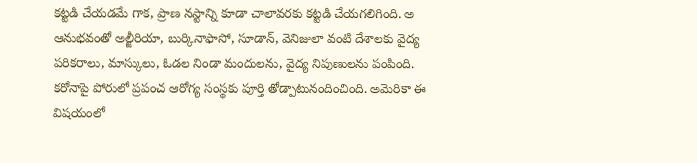కట్టడి చేయడమే గాక, ప్రాణ నస్టాన్ని కూడా చాలావరకు కట్టడి చేయగలిగింది. అ ఆనుభవంతో అల్జీరియా, బుర్కినాఫాసో, సూడాన్, వెనిజులా వంటి దేశాలకు వైద్య పరికరాలు, మాస్కులు, ఓడల నిండా మందులను, వైద్య నిపుణులను పంపింది. కరోనాపై పోరులో ప్రపంచ ఆరోగ్య సంస్థకు పూర్తి తోడ్పాటునందించింది. అమెరికా ఈ విషయంలో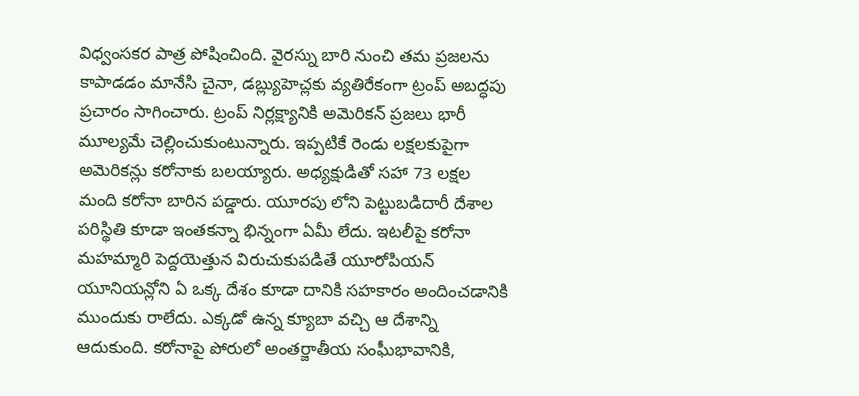విధ్వంసకర పాత్ర పోషించింది. వైరస్ను బారి నుంచి తమ ప్రజలను కాపాడడం మానేసి చైనా, డబ్ల్యుహెచ్లకు వ్యతిరేకంగా ట్రంప్ అబద్ధపు ప్రచారం సాగించారు. ట్రంప్ నిర్లక్ష్యానికి అమెరికన్ ప్రజలు భారీ మూల్యమే చెల్లించుకుంటున్నారు. ఇప్పటికే రెండు లక్షలకుపైగా అమెరికన్లు కరోనాకు బలయ్యారు. అధ్యక్షుడితో సహా 73 లక్షల మంది కరోనా బారిన పడ్డారు. యూరపు లోని పెట్టుబడిదారీ దేశాల పరిస్థితి కూడా ఇంతకన్నా భిన్నంగా ఏమీ లేదు. ఇటలీపై కరోనా మహమ్మారి పెద్దయెత్తున విరుచుకుపడితే యూరోపియన్ యూనియన్లోని ఏ ఒక్క దేశం కూడా దానికి సహకారం అందించడానికి ముందుకు రాలేదు. ఎక్కడో ఉన్న క్యూబా వచ్చి ఆ దేశాన్ని ఆదుకుంది. కరోనాపై పోరులో అంతర్జాతీయ సంఘీభావానికి,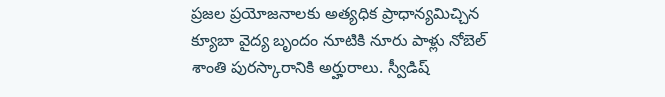ప్రజల ప్రయోజనాలకు అత్యధిక ప్రాధాన్యమిచ్చిన క్యూబా వైద్య బృందం నూటికి నూరు పాళ్లు నోబెల్ శాంతి పురస్కారానికి అర్హురాలు. స్వీడిష్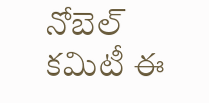నోబెల్ కమిటీ ఈ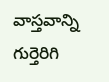వాస్తవాన్ని గుర్తెరిగి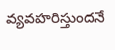వ్యవహరిస్తుందనే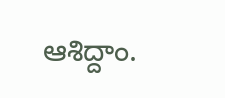ఆశిద్దాం.